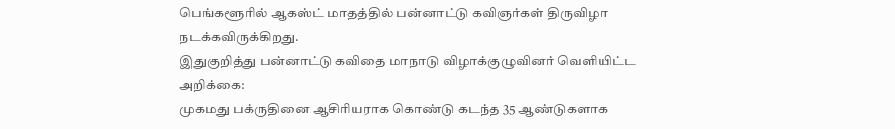பெங்களூரில் ஆகஸ்ட் மாதத்தில் பன்னாட்டு கவிஞர்கள் திருவிழா நடக்கவிருக்கிறது.
இதுகுறித்து பன்னாட்டு கவிதை மாநாடு விழாக்குழுவினர் வெளியிட்ட அறிக்கை:
முகமது பக்ருதினை ஆசிரியராக கொண்டு கடந்த 35 ஆண்டுகளாக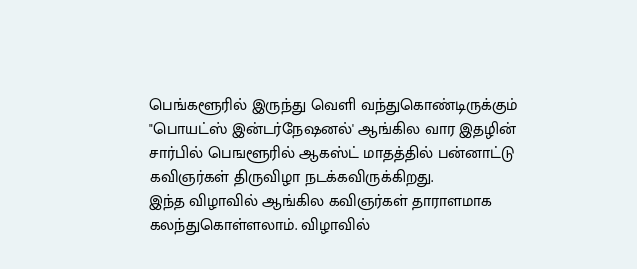பெங்களூரில் இருந்து வெளி வந்துகொண்டிருக்கும் "பொயட்ஸ் இன்டர்நேஷனல்' ஆங்கில வார இதழின் சார்பில் பெஙளூரில் ஆகஸ்ட் மாதத்தில் பன்னாட்டு கவிஞர்கள் திருவிழா நடக்கவிருக்கிறது.
இந்த விழாவில் ஆங்கில கவிஞர்கள் தாராளமாக கலந்துகொள்ளலாம். விழாவில்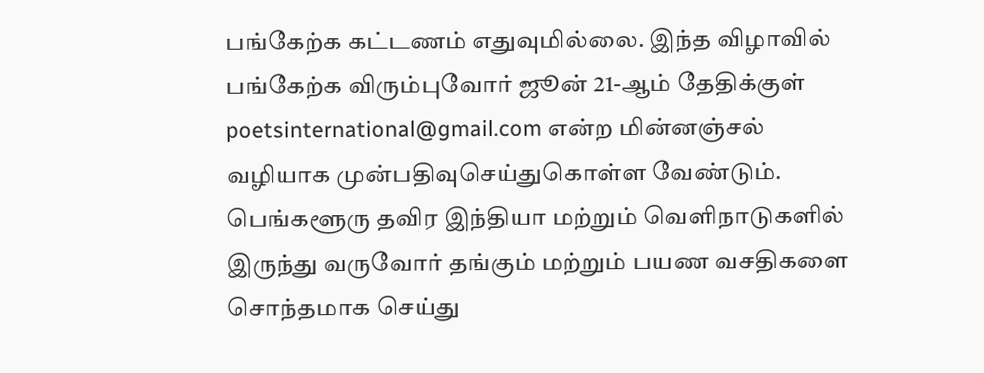பங்கேற்க கட்டணம் எதுவுமில்லை. இந்த விழாவில் பங்கேற்க விரும்புவோர் ஜூன் 21-ஆம் தேதிக்குள் poetsinternational@gmail.com என்ற மின்னஞ்சல் வழியாக முன்பதிவுசெய்துகொள்ள வேண்டும்.
பெங்களூரு தவிர இந்தியா மற்றும் வெளிநாடுகளில் இருந்து வருவோர் தங்கும் மற்றும் பயண வசதிகளை சொந்தமாக செய்து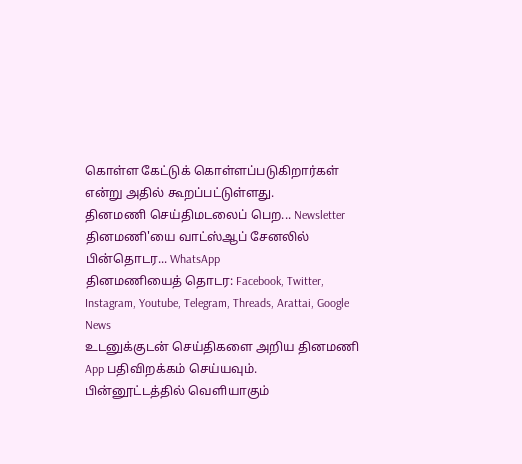கொள்ள கேட்டுக் கொள்ளப்படுகிறார்கள் என்று அதில் கூறப்பட்டுள்ளது.
தினமணி செய்திமடலைப் பெற... Newsletter
தினமணி'யை வாட்ஸ்ஆப் சேனலில் பின்தொடர... WhatsApp
தினமணியைத் தொடர: Facebook, Twitter, Instagram, Youtube, Telegram, Threads, Arattai, Google News
உடனுக்குடன் செய்திகளை அறிய தினமணி App பதிவிறக்கம் செய்யவும்.
பின்னூட்டத்தில் வெளியாகும்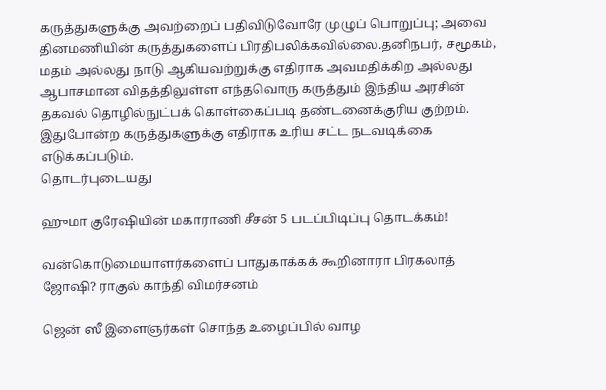கருத்துகளுக்கு அவற்றைப் பதிவிடுவோரே முழுப் பொறுப்பு; அவை தினமணியின் கருத்துகளைப் பிரதிபலிக்கவில்லை.தனிநபர், சமூகம், மதம் அல்லது நாடு ஆகியவற்றுக்கு எதிராக அவமதிக்கிற அல்லது ஆபாசமான விதத்திலுள்ள எந்தவொரு கருத்தும் இந்திய அரசின் தகவல் தொழில்நுட்பக் கொள்கைப்படி தண்டனைக்குரிய குற்றம். இதுபோன்ற கருத்துகளுக்கு எதிராக உரிய சட்ட நடவடிக்கை எடுக்கப்படும்.
தொடர்புடையது

ஹுமா குரேஷியின் மகாராணி சீசன் 5 படப்பிடிப்பு தொடக்கம்!

வன்கொடுமையாளர்களைப் பாதுகாக்கக் கூறினாரா பிரகலாத் ஜோஷி? ராகுல் காந்தி விமர்சனம்

ஜென் ஸீ இளைஞர்கள் சொந்த உழைப்பில் வாழ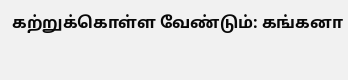கற்றுக்கொள்ள வேண்டும்: கங்கனா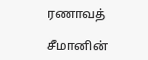ரணாவத்

சீமானின்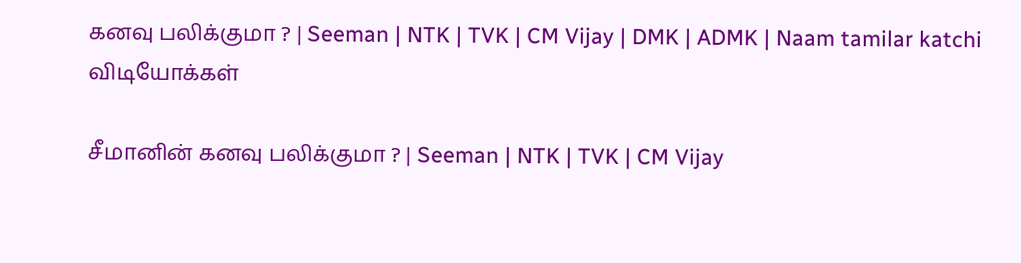கனவு பலிக்குமா ? | Seeman | NTK | TVK | CM Vijay | DMK | ADMK | Naam tamilar katchi
விடியோக்கள்

சீமானின் கனவு பலிக்குமா ? | Seeman | NTK | TVK | CM Vijay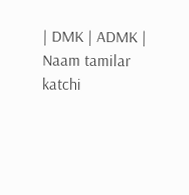| DMK | ADMK | Naam tamilar katchi